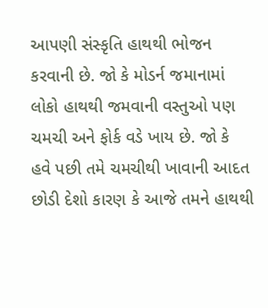આપણી સંસ્કૃતિ હાથથી ભોજન કરવાની છે. જો કે મોડર્ન જમાનામાં લોકો હાથથી જમવાની વસ્તુઓ પણ ચમચી અને ફોર્ક વડે ખાય છે. જો કે હવે પછી તમે ચમચીથી ખાવાની આદત છોડી દેશો કારણ કે આજે તમને હાથથી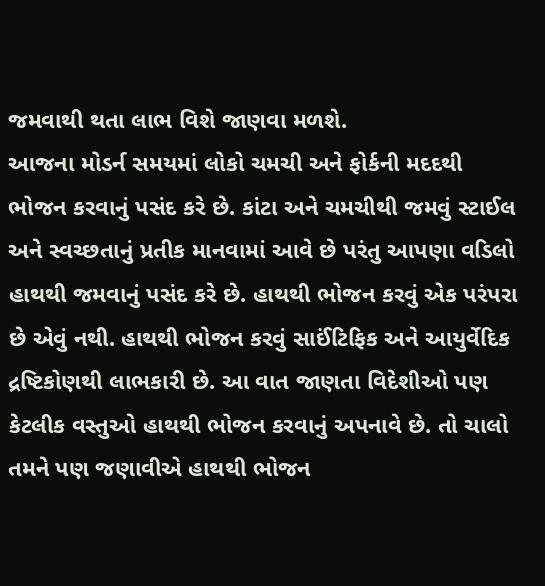જમવાથી થતા લાભ વિશે જાણવા મળશે.
આજના મોડર્ન સમયમાં લોકો ચમચી અને ફોર્કની મદદથી ભોજન કરવાનું પસંદ કરે છે. કાંટા અને ચમચીથી જમવું સ્ટાઈલ અને સ્વચ્છતાનું પ્રતીક માનવામાં આવે છે પરંતુ આપણા વડિલો હાથથી જમવાનું પસંદ કરે છે. હાથથી ભોજન કરવું એક પરંપરા છે એવું નથી. હાથથી ભોજન કરવું સાઈંટિફિક અને આયુર્વેદિક દ્રષ્ટિકોણથી લાભકારી છે. આ વાત જાણતા વિદેશીઓ પણ કેટલીક વસ્તુઓ હાથથી ભોજન કરવાનું અપનાવે છે. તો ચાલો તમને પણ જણાવીએ હાથથી ભોજન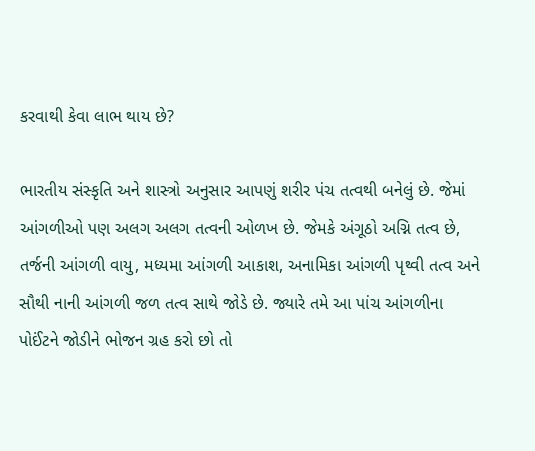કરવાથી કેવા લાભ થાય છે?

ભારતીય સંસ્કૃતિ અને શાસ્ત્રો અનુસાર આપણું શરીર પંચ તત્વથી બનેલું છે. જેમાં આંગળીઓ પણ અલગ અલગ તત્વની ઓળખ છે. જેમકે અંગૂઠો અગ્નિ તત્વ છે, તર્જની આંગળી વાયુ, મધ્યમા આંગળી આકાશ, અનામિકા આંગળી પૃથ્વી તત્વ અને સૌથી નાની આંગળી જળ તત્વ સાથે જોડે છે. જ્યારે તમે આ પાંચ આંગળીના પોઈંટને જોડીને ભોજન ગ્રહ કરો છો તો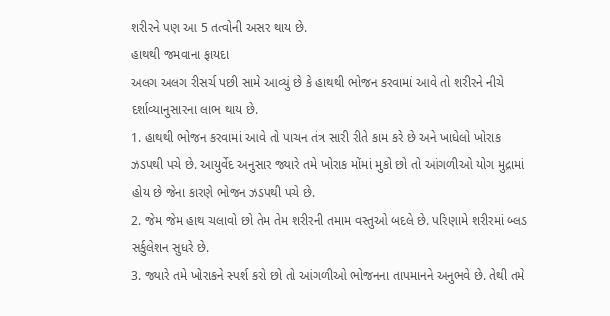શરીરને પણ આ 5 તત્વોની અસર થાય છે.
હાથથી જમવાના ફાયદા
અલગ અલગ રીસર્ચ પછી સામે આવ્યું છે કે હાથથી ભોજન કરવામાં આવે તો શરીરને નીચે દર્શાવ્યાનુસારના લાભ થાય છે.
1. હાથથી ભોજન કરવામાં આવે તો પાચન તંત્ર સારી રીતે કામ કરે છે અને ખાધેલો ખોરાક ઝડપથી પચે છે. આયુર્વેદ અનુસાર જ્યારે તમે ખોરાક મોંમાં મુકો છો તો આંગળીઓ યોગ મુદ્રામાં હોય છે જેના કારણે ભોજન ઝડપથી પચે છે.
2. જેમ જેમ હાથ ચલાવો છો તેમ તેમ શરીરની તમામ વસ્તુઓ બદલે છે. પરિણામે શરીરમાં બ્લડ સર્કુલેશન સુધરે છે.
3. જ્યારે તમે ખોરાકને સ્પર્શ કરો છો તો આંગળીઓ ભોજનના તાપમાનને અનુભવે છે. તેથી તમે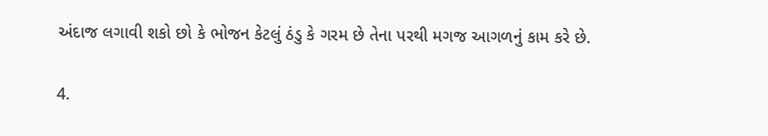અંદાજ લગાવી શકો છો કે ભોજન કેટલું ઠંડુ કે ગરમ છે તેના પરથી મગજ આગળનું કામ કરે છે.

4.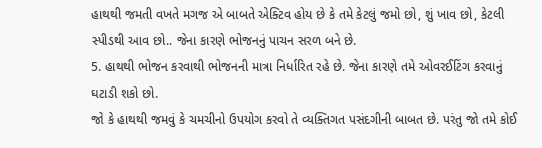હાથથી જમતી વખતે મગજ એ બાબતે એક્ટિવ હોય છે કે તમે કેટલું જમો છો, શું ખાવ છો, કેટલી સ્પીડથી આવ છો.. જેના કારણે ભોજનનું પાચન સરળ બને છે.
5. હાથથી ભોજન કરવાથી ભોજનની માત્રા નિર્ધારિત રહે છે. જેના કારણે તમે ઓવરઈટિંગ કરવાનું ઘટાડી શકો છો.
જો કે હાથથી જમવું કે ચમચીનો ઉપયોગ કરવો તે વ્યક્તિગત પસંદગીની બાબત છે. પરંતુ જો તમે કોઈ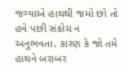જગ્યાએ હાથથી જમો છો તો હવે પછી સંકોચ ન અનુભવતા. કારણ કે જો તમે હાથને બરાબર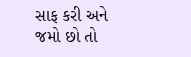સાફ કરી અને જમો છો તો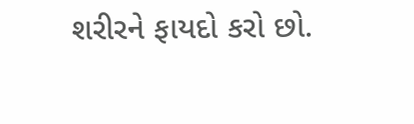શરીરને ફાયદો કરો છો.